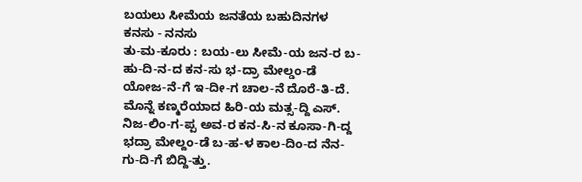ಬಯಲು ಸೀಮೆಯ ಜನತೆಯ ಬಹುದಿನಗಳ ಕನಸು - ನನಸು
ತು-ಮ-ಕೂರು : ಬಯ-ಲು ಸೀಮೆ-ಯ ಜನ-ರ ಬ-ಹು-ದಿ-ನ-ದ ಕನ-ಸು ಭ-ದ್ರಾ ಮೇಲ್ಡಂ-ಡೆ ಯೋಜ-ನೆ-ಗೆ ಇ-ದೀ-ಗ ಚಾಲ-ನೆ ದೊರೆ-ತಿ-ದೆ. ಮೊನ್ನೆ ಕಣ್ಮರೆಯಾದ ಹಿರಿ-ಯ ಮತ್ಸ-ದ್ದಿ ಎಸ್. ನಿಜ-ಲಿಂ-ಗ-ಪ್ಪ ಅವ-ರ ಕನ-ಸಿ-ನ ಕೂಸಾ-ಗಿ-ದ್ದ ಭದ್ರಾ ಮೇಲ್ದಂ-ಡೆ ಬ-ಹ-ಳ ಕಾಲ-ದಿಂ-ದ ನೆನ-ಗು-ದಿ-ಗೆ ಬಿದ್ದಿ-ತ್ತು.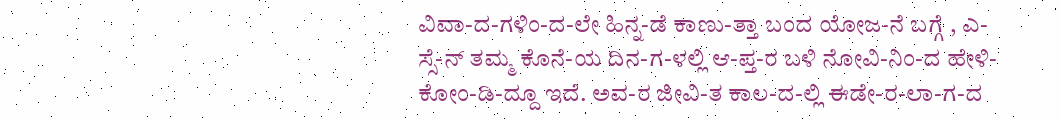ವಿವಾ-ದ-ಗಳಿಂ-ದ-ಲೇ ಹಿನ್ನ-ಡೆ ಕಾಣು-ತ್ತಾ ಬಂದ ಯೋಜ-ನೆ ಬಗ್ಗೆ , ಎ-ಸ್ಸೆ-ನ್ ತಮ್ಮ ಕೊನೆ-ಯ ದಿನ-ಗ-ಳಲ್ಲಿ ಆ-ಪ್ತ-ರ ಬಳಿ ನೋವಿ-ನಿಂ-ದ ಹೇಳಿ-ಕೋಂ-ಡಿ-ದ್ದೂ ಇದೆ. ಅವ-ರ ಜೀವಿ-ತ ಕಾಲ-ದ-ಲ್ಲಿ ಈಡೇ-ರ-ಲಾ-ಗ-ದ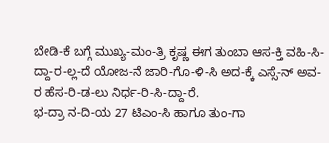ಬೇಡಿ-ಕೆ ಬಗ್ಗೆ ಮುಖ್ಯ-ಮಂ-ತ್ರಿ ಕೃಷ್ಣ ಈಗ ತುಂಬಾ ಆಸ-ಕ್ತಿ ವಹಿ-ಸಿ-ದ್ದಾ-ರ-ಲ್ಲ-ದೆ ಯೋಜ-ನೆ ಜಾರಿ-ಗೊ-ಳಿ-ಸಿ ಅದ-ಕ್ಕೆ ಎಸ್ಸೆ-ನ್ ಅವ-ರ ಹೆಸ-ರಿ-ಡ-ಲು ನಿರ್ಧ-ರಿ-ಸಿ-ದ್ದಾ-ರೆ.
ಭ-ದ್ರಾ ನ-ದಿ-ಯ 27 ಟಿಎಂ-ಸಿ ಹಾಗೂ ತುಂ-ಗಾ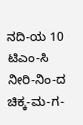ನದಿ-ಯ 10 ಟಿಎಂ-ಸಿ ನೀರಿ-ನಿಂ-ದ ಚಿಕ್ಕ-ಮ-ಗ-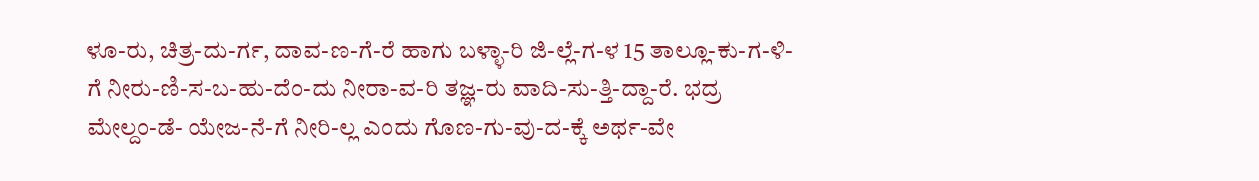ಳೂ-ರು, ಚಿತ್ರ-ದು-ರ್ಗ, ದಾವ-ಣ-ಗೆ-ರೆ ಹಾಗು ಬಳ್ಳಾ-ರಿ ಜಿ-ಲ್ಲೆ-ಗ-ಳ 15 ತಾಲ್ಲೂ-ಕು-ಗ-ಳಿ-ಗೆ ನೀರು-ಣಿ-ಸ-ಬ-ಹು-ದೆಂ-ದು ನೀರಾ-ವ-ರಿ ತಜ್ಞ-ರು ವಾದಿ-ಸು-ತ್ತಿ-ದ್ದಾ-ರೆ. ಭದ್ರ ಮೇಲ್ದಂ-ಡೆ- ಯೇಜ-ನೆ-ಗೆ ನೀರಿ-ಲ್ಲ ಎಂದು ಗೊಣ-ಗು-ವು-ದ-ಕ್ಕೆ ಅರ್ಥ-ವೇ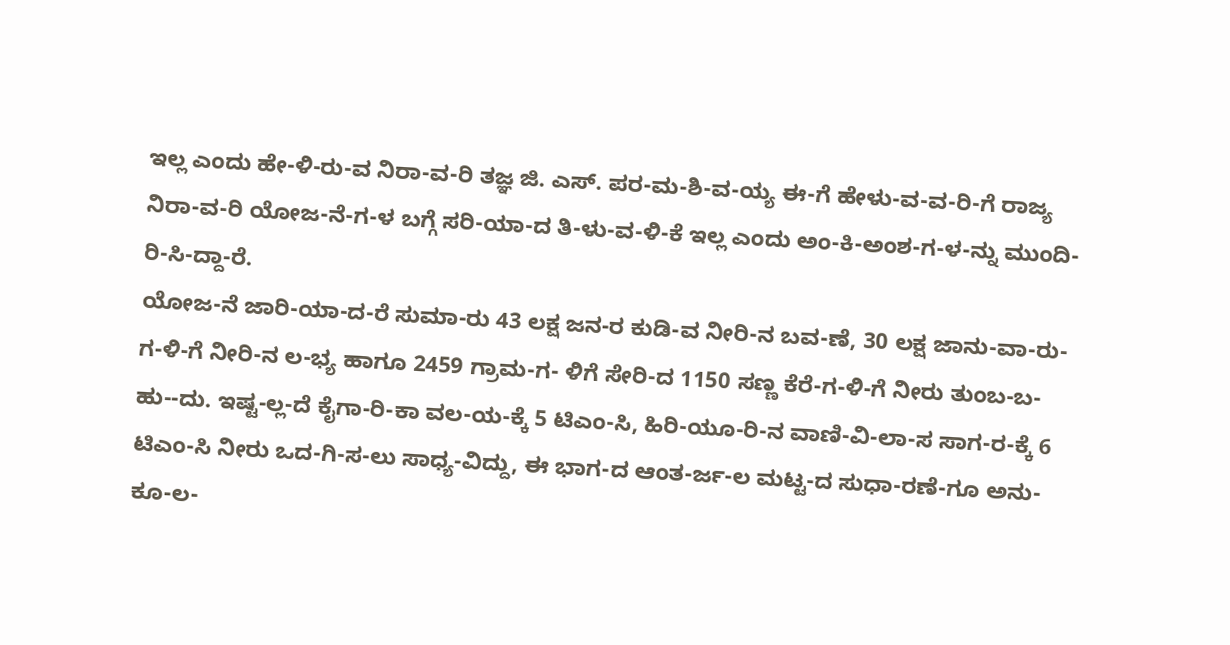ಇಲ್ಲ ಎಂದು ಹೇ-ಳಿ-ರು-ವ ನಿರಾ-ವ-ರಿ ತಜ್ಞ ಜಿ. ಎಸ್. ಪರ-ಮ-ಶಿ-ವ-ಯ್ಯ ಈ-ಗೆ ಹೇಳು-ವ-ವ-ರಿ-ಗೆ ರಾಜ್ಯ ನಿರಾ-ವ-ರಿ ಯೋಜ-ನೆ-ಗ-ಳ ಬಗ್ಗೆ ಸರಿ-ಯಾ-ದ ತಿ-ಳು-ವ-ಳಿ-ಕೆ ಇಲ್ಲ ಎಂದು ಅಂ-ಕಿ-ಅಂಶ-ಗ-ಳ-ನ್ನು ಮುಂದಿ-ರಿ-ಸಿ-ದ್ದಾ-ರೆ.
ಯೋಜ-ನೆ ಜಾರಿ-ಯಾ-ದ-ರೆ ಸುಮಾ-ರು 43 ಲಕ್ಷ ಜನ-ರ ಕುಡಿ-ವ ನೀರಿ-ನ ಬವ-ಣೆ, 30 ಲಕ್ಷ ಜಾನು-ವಾ-ರು-ಗ-ಳಿ-ಗೆ ನೀರಿ-ನ ಲ-ಭ್ಯ ಹಾಗೂ 2459 ಗ್ರಾಮ-ಗ- ಳಿಗೆ ಸೇರಿ-ದ 1150 ಸಣ್ಣ ಕೆರೆ-ಗ-ಳಿ-ಗೆ ನೀರು ತುಂಬ-ಬ-ಹು--ದು. ಇಷ್ಟ-ಲ್ಲ-ದೆ ಕೈಗಾ-ರಿ-ಕಾ ವಲ-ಯ-ಕ್ಕೆ 5 ಟಿಎಂ-ಸಿ, ಹಿರಿ-ಯೂ-ರಿ-ನ ವಾಣಿ-ವಿ-ಲಾ-ಸ ಸಾಗ-ರ-ಕ್ಕೆ 6 ಟಿಎಂ-ಸಿ ನೀರು ಒದ-ಗಿ-ಸ-ಲು ಸಾಧ್ಯ-ವಿದ್ದು, ಈ ಭಾಗ-ದ ಆಂತ-ರ್ಜ-ಲ ಮಟ್ಟ-ದ ಸುಧಾ-ರಣೆ-ಗೂ ಅನು-ಕೂ-ಲ-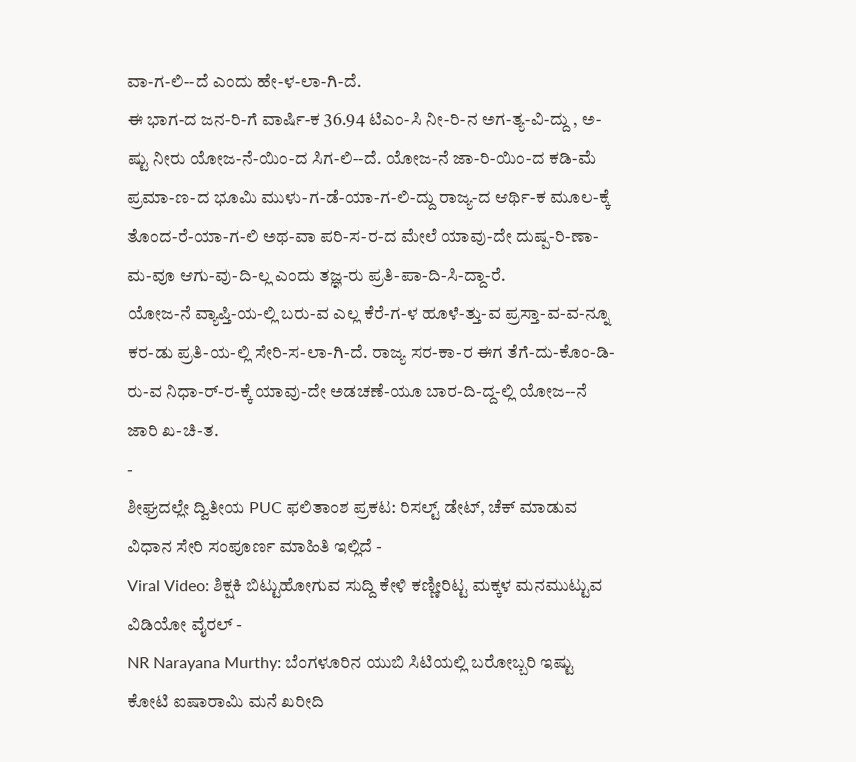ವಾ-ಗ-ಲಿ--ದೆ ಎಂದು ಹೇ-ಳ-ಲಾ-ಗಿ-ದೆ.
ಈ ಭಾಗ-ದ ಜನ-ರಿ-ಗೆ ವಾರ್ಷಿ-ಕ 36.94 ಟಿಎಂ-ಸಿ ನೀ-ರಿ-ನ ಅಗ-ತ್ಯ-ವಿ-ದ್ದು , ಅ-ಷ್ಟು ನೀರು ಯೋಜ-ನೆ-ಯಿಂ-ದ ಸಿಗ-ಲಿ--ದೆ. ಯೋಜ-ನೆ ಜಾ-ರಿ-ಯಿಂ-ದ ಕಡಿ-ಮೆ ಪ್ರಮಾ-ಣ-ದ ಭೂಮಿ ಮುಳು-ಗ-ಡೆ-ಯಾ-ಗ-ಲಿ-ದ್ದು ರಾಜ್ಯ-ದ ಆರ್ಥಿ-ಕ ಮೂಲ-ಕ್ಕೆ ತೊಂದ-ರೆ-ಯಾ-ಗ-ಲಿ ಅಥ-ವಾ ಪರಿ-ಸ-ರ-ದ ಮೇಲೆ ಯಾವು-ದೇ ದುಷ್ಪ-ರಿ-ಣಾ-ಮ-ವೂ ಆಗು-ವು-ದಿ-ಲ್ಲ ಎಂದು ತಜ್ಞ-ರು ಪ್ರತಿ-ಪಾ-ದಿ-ಸಿ-ದ್ದಾ-ರೆ.
ಯೋಜ-ನೆ ವ್ಯಾಪ್ತಿ-ಯ-ಲ್ಲಿ ಬರು-ವ ಎಲ್ಲ ಕೆರೆ-ಗ-ಳ ಹೂಳೆ-ತ್ತು-ವ ಪ್ರಸ್ತಾ-ವ-ವ-ನ್ನೂ ಕರ-ಡು ಪ್ರತಿ-ಯ-ಲ್ಲಿ ಸೇರಿ-ಸ-ಲಾ-ಗಿ-ದೆ. ರಾಜ್ಯ ಸರ-ಕಾ-ರ ಈಗ ತೆಗೆ-ದು-ಕೊಂ-ಡಿ-ರು-ವ ನಿಧಾ-ರ್-ರ-ಕ್ಕೆ ಯಾವು-ದೇ ಅಡಚಣೆ-ಯೂ ಬಾರ-ದಿ-ದ್ದ-ಲ್ಲಿ ಯೋಜ--ನೆ ಜಾರಿ ಖ-ಚಿ-ತ.
-
ಶೀಘ್ರದಲ್ಲೇ ದ್ವಿತೀಯ PUC ಫಲಿತಾಂಶ ಪ್ರಕಟ: ರಿಸಲ್ಟ್ ಡೇಟ್, ಚೆಕ್ ಮಾಡುವ ವಿಧಾನ ಸೇರಿ ಸಂಪೂರ್ಣ ಮಾಹಿತಿ ಇಲ್ಲಿದೆ -
Viral Video: ಶಿಕ್ಷಕಿ ಬಿಟ್ಟುಹೋಗುವ ಸುದ್ದಿ ಕೇಳಿ ಕಣ್ಣೀರಿಟ್ಟ ಮಕ್ಕಳ ಮನಮುಟ್ಟುವ ವಿಡಿಯೋ ವೈರಲ್ -
NR Narayana Murthy: ಬೆಂಗಳೂರಿನ ಯುಬಿ ಸಿಟಿಯಲ್ಲಿ ಬರೋಬ್ಬರಿ ಇಷ್ಟು ಕೋಟಿ ಐಷಾರಾಮಿ ಮನೆ ಖರೀದಿ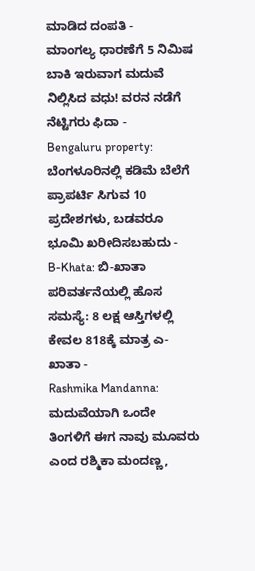ಮಾಡಿದ ದಂಪತಿ -
ಮಾಂಗಲ್ಯ ಧಾರಣೆಗೆ 5 ನಿಮಿಷ ಬಾಕಿ ಇರುವಾಗ ಮದುವೆ ನಿಲ್ಲಿಸಿದ ವಧು! ವರನ ನಡೆಗೆ ನೆಟ್ಟಿಗರು ಫಿದಾ -
Bengaluru property: ಬೆಂಗಳೂರಿನಲ್ಲಿ ಕಡಿಮೆ ಬೆಲೆಗೆ ಪ್ರಾಪರ್ಟಿ ಸಿಗುವ 10 ಪ್ರದೇಶಗಳು, ಬಡವರೂ ಭೂಮಿ ಖರೀದಿಸಬಹುದು -
B-Khata: ಬಿ-ಖಾತಾ ಪರಿವರ್ತನೆಯಲ್ಲಿ ಹೊಸ ಸಮಸ್ಯೆ: 8 ಲಕ್ಷ ಆಸ್ತಿಗಳಲ್ಲಿ ಕೇವಲ 818ಕ್ಕೆ ಮಾತ್ರ ಎ-ಖಾತಾ -
Rashmika Mandanna: ಮದುವೆಯಾಗಿ ಒಂದೇ ತಿಂಗಳಿಗೆ ಈಗ ನಾವು ಮೂವರು ಎಂದ ರಶ್ಮಿಕಾ ಮಂದಣ್ಣ,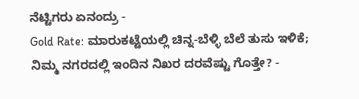ನೆಟ್ಟಿಗರು ಏನಂದ್ರು -
Gold Rate: ಮಾರುಕಟ್ಟೆಯಲ್ಲಿ ಚಿನ್ನ-ಬೆಳ್ಳಿ ಬೆಲೆ ತುಸು ಇಳಿಕೆ; ನಿಮ್ಮ ನಗರದಲ್ಲಿ ಇಂದಿನ ನಿಖರ ದರವೆಷ್ಟು ಗೊತ್ತೇ? -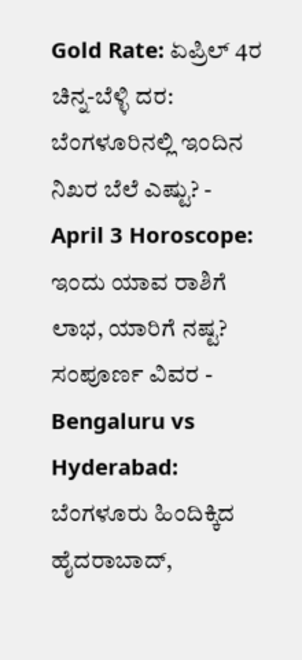Gold Rate: ಏಪ್ರಿಲ್ 4ರ ಚಿನ್ನ-ಬೆಳ್ಳಿ ದರ: ಬೆಂಗಳೂರಿನಲ್ಲಿ ಇಂದಿನ ನಿಖರ ಬೆಲೆ ಎಷ್ಟು? -
April 3 Horoscope: ಇಂದು ಯಾವ ರಾಶಿಗೆ ಲಾಭ, ಯಾರಿಗೆ ನಷ್ಟ? ಸಂಪೂರ್ಣ ವಿವರ -
Bengaluru vs Hyderabad: ಬೆಂಗಳೂರು ಹಿಂದಿಕ್ಕಿದ ಹೈದರಾಬಾದ್,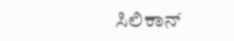ಸಿಲಿಕಾನ್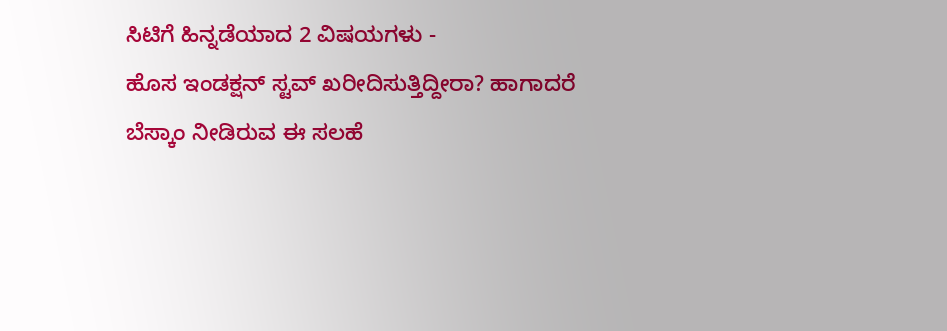ಸಿಟಿಗೆ ಹಿನ್ನಡೆಯಾದ 2 ವಿಷಯಗಳು -
ಹೊಸ ಇಂಡಕ್ಷನ್ ಸ್ಟವ್ ಖರೀದಿಸುತ್ತಿದ್ದೀರಾ? ಹಾಗಾದರೆ ಬೆಸ್ಕಾಂ ನೀಡಿರುವ ಈ ಸಲಹೆ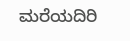ಮರೆಯದಿರಿ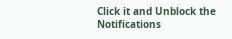Click it and Unblock the Notifications